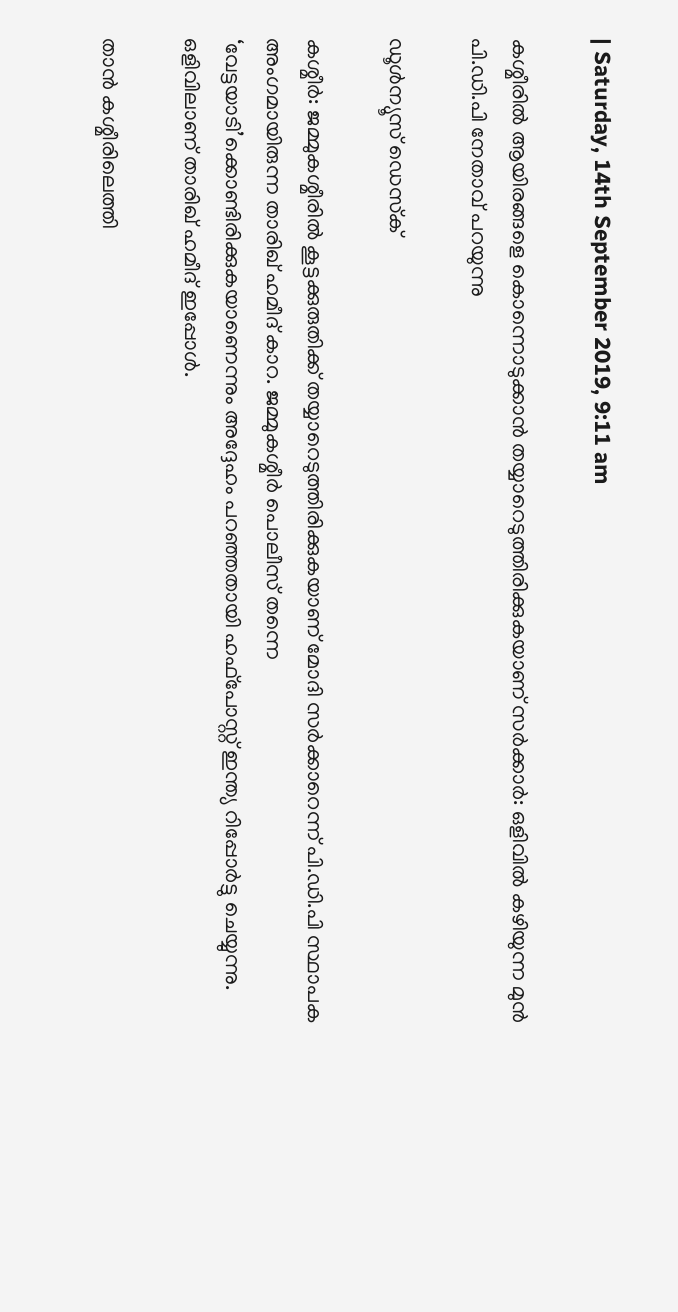| Saturday, 14th September 2019, 9:11 am

കശ്മീരില്‍ ആയിരങ്ങളെ കൊന്നൊടുക്കാന്‍ തയ്യാറെടുത്തിരിക്കുകയാണ് സര്‍ക്കാര്‍: ഒളിവില്‍ കഴിയുന്ന മുന്‍ പി.ഡി.പി നേതാവ് പറയുന്നു

ഡൂള്‍ന്യൂസ് ഡെസ്‌ക്

കശ്മീര്‍: ജമ്മുകശ്മീരില്‍ കൂട്ടക്കുരുതിക്ക് തയ്യാറെടുത്തിരിക്കുകയാണ് മോദി സര്‍ക്കാറെന്ന് പി.ഡി.പി സ്ഥാപക അംഗമായിരുന്ന താരിഖ് ഹമീദ് കാറ. ജമ്മുകശ്മീര്‍ പൊലീസ് തന്നെ ‘വേട്ടയാടി’ക്കൊണ്ടിരിക്കുകയാണെന്നും അദ്ദേഹം പറഞ്ഞതായി ഹഫ്‌പോസ്റ്റ് ഇന്ത്യ റിപ്പോര്‍ട്ടു ചെയ്യുന്നു. ഒളിവിലാണ് താരിഖ് ഹമീദ് ഇപ്പോള്‍.

താന്‍ കശ്മീരിലെത്തി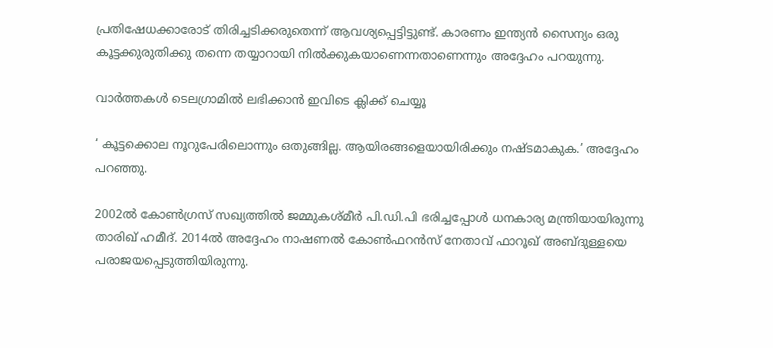പ്രതിഷേധക്കാരോട് തിരിച്ചടിക്കരുതെന്ന് ആവശ്യപ്പെട്ടിട്ടുണ്ട്. കാരണം ഇന്ത്യന്‍ സൈന്യം ഒരു കൂട്ടക്കുരുതിക്കു തന്നെ തയ്യാറായി നില്‍ക്കുകയാണെന്നതാണെന്നും അദ്ദേഹം പറയുന്നു.

വാര്‍ത്തകള്‍ ടെലഗ്രാമില്‍ ലഭിക്കാന്‍ ഇവിടെ ക്ലിക്ക് ചെയ്യൂ

‘ കൂട്ടക്കൊല നൂറുപേരിലൊന്നും ഒതുങ്ങില്ല. ആയിരങ്ങളെയായിരിക്കും നഷ്ടമാകുക.’ അദ്ദേഹം പറഞ്ഞു.

2002ല്‍ കോണ്‍ഗ്രസ് സഖ്യത്തില്‍ ജമ്മുകശ്മീര്‍ പി.ഡി.പി ഭരിച്ചപ്പോള്‍ ധനകാര്യ മന്ത്രിയായിരുന്നു താരിഖ് ഹമീദ്. 2014ല്‍ അദ്ദേഹം നാഷണല്‍ കോണ്‍ഫറന്‍സ് നേതാവ് ഫാറൂഖ് അബ്ദുള്ളയെ പരാജയപ്പെടുത്തിയിരുന്നു.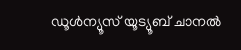ഡൂൾന്യൂസ് യൂട്യൂബ് ചാനൽ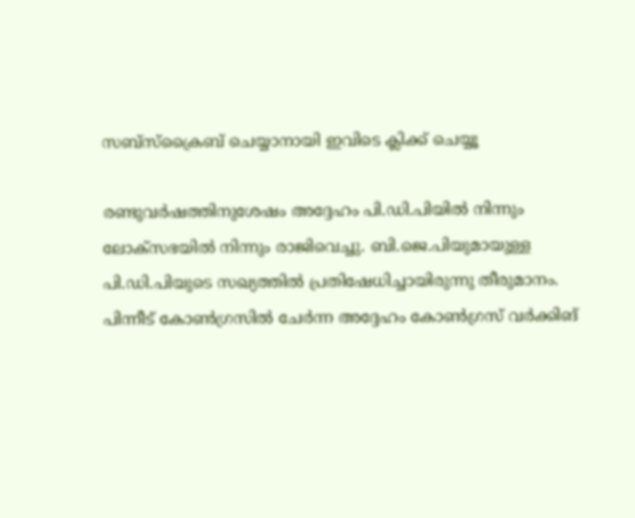സബ്സ്ക്രൈബ് ചെയ്യാനായി ഇവിടെ ക്ലിക്ക് ചെയ്യൂ

രണ്ടുവര്‍ഷത്തിനുശേഷം അദ്ദേഹം പി.ഡി.പിയില്‍ നിന്നും ലോക്‌സഭയില്‍ നിന്നും രാജിവെച്ചു. ബി.ജെ.പിയുമായുള്ള പി.ഡി.പിയുടെ സഖ്യത്തില്‍ പ്രതിഷേധിച്ചായിരുന്നു തീരുമാനം. പിന്നീട് കോണ്‍ഗ്രസില്‍ ചേര്‍ന്ന അദ്ദേഹം കോണ്‍ഗ്രസ് വര്‍ക്കിങ്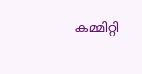കമ്മിറ്റി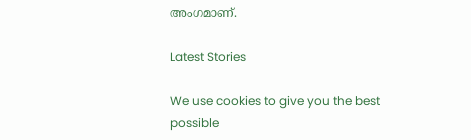അംഗമാണ്.

Latest Stories

We use cookies to give you the best possible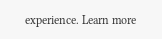experience. Learn more